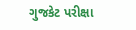ગુજકેટ પરીક્ષા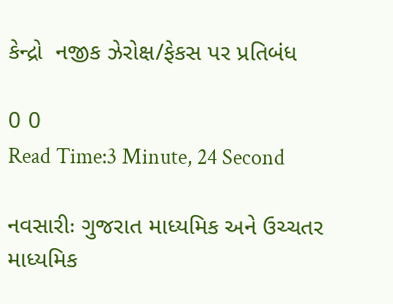કેન્દ્રો  નજીક ઝેરોક્ષ/ફેકસ પર પ્રતિબંધ

0 0
Read Time:3 Minute, 24 Second

નવસારીઃ ગુજરાત માધ્યમિક અને ઉચ્ચતર માધ્યમિક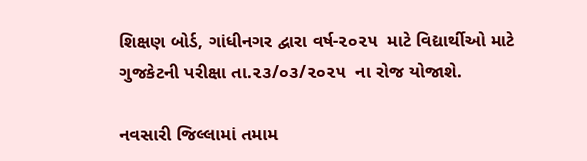શિક્ષણ બોર્ડ, ગાંધીનગર દ્વારા વર્ષ-૨૦૨૫  માટે વિદ્યાર્થીઓ માટે  ગુજકેટની પરીક્ષા તા.૨૩/૦૩/૨૦૨૫  ના રોજ યોજાશે.

નવસારી જિલ્લામાં તમામ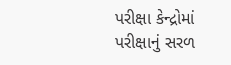પરીક્ષા કેન્દ્રોમાં પરીક્ષાનું સરળ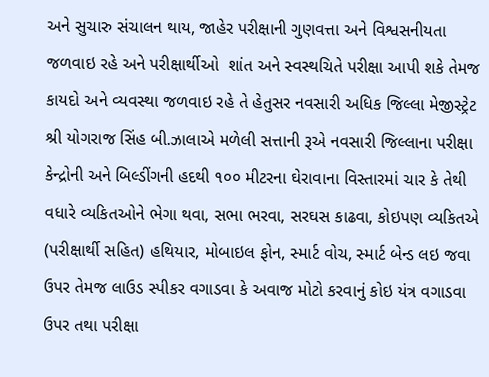અને સુચારુ સંચાલન થાય, જાહેર પરીક્ષાની ગુણવત્તા અને વિશ્વસનીયતા જળવાઇ રહે અને પરીક્ષાર્થીઓ  શાંત અને સ્વસ્થચિતે પરીક્ષા આપી શકે તેમજ કાયદો અને વ્યવસ્થા જળવાઇ રહે તે હેતુસર નવસારી અધિક જિલ્લા મેજીસ્ટ્રેટ શ્રી યોગરાજ સિંહ બી.ઝાલાએ મળેલી સત્તાની રૂએ નવસારી જિલ્લાના પરીક્ષા કેન્દ્રોની અને બિલ્ડીંગની હદથી ૧૦૦ મીટરના ઘેરાવાના વિસ્તારમાં ચાર કે તેથી વધારે વ્યકિતઓને ભેગા થવા, સભા ભરવા, સરઘસ કાઢવા, કોઇપણ વ્યકિતએ (પરીક્ષાર્થી સહિત) હથિયાર, મોબાઇલ ફોન, સ્માર્ટ વોચ, સ્માર્ટ બેન્ડ લઇ જવા ઉપર તેમજ લાઉડ સ્પીકર વગાડવા કે અવાજ મોટો કરવાનું કોઇ યંત્ર વગાડવા ઉપર તથા પરીક્ષા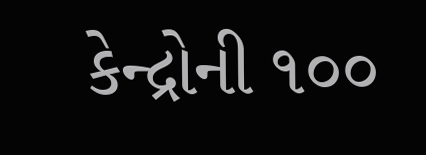કેન્દ્રોની ૧૦૦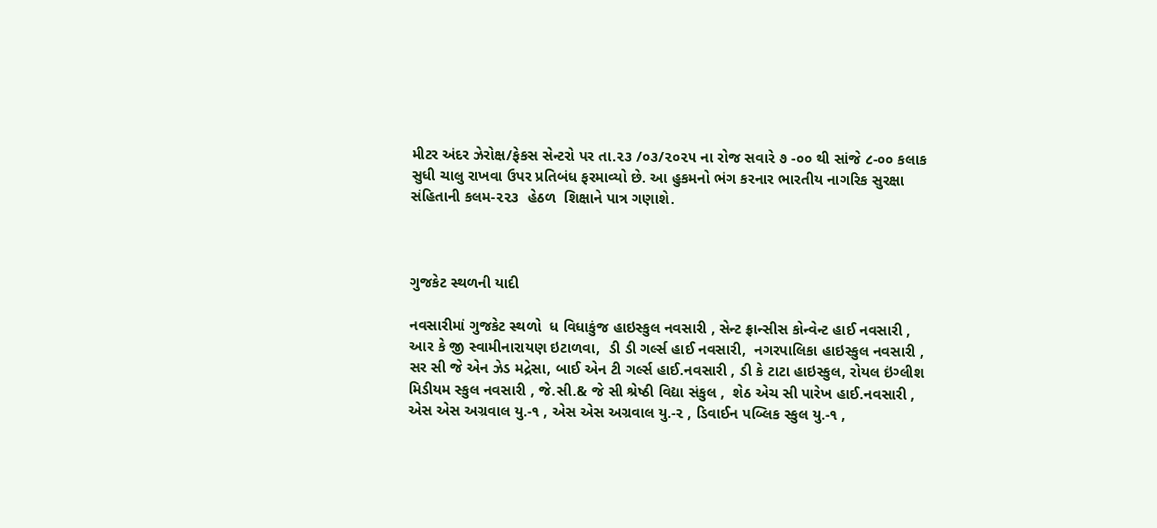મીટર અંદર ઝેરોક્ષ/ફેકસ સેન્ટરો પર તા.૨૩ /૦૩/૨૦૨૫ ના રોજ સવારે ૭ -૦૦ થી સાંજે ૮-૦૦ કલાક સુધી ચાલુ રાખવા ઉપર પ્રતિબંધ ફરમાવ્યો છે. આ હુકમનો ભંગ કરનાર ભારતીય નાગરિક સુરક્ષા સંહિતાની કલમ-૨૨૩  હેઠળ  શિક્ષાને પાત્ર ગણાશે.



ગુજકેટ સ્થળની યાદી

નવસારીમાં ગુજકેટ સ્થળો  ધ વિધાકુંજ હાઇસ્કુલ નવસારી , સેન્ટ ફ્રાન્સીસ કોન્વેન્ટ હાઈ નવસારી , આર કે જી સ્વામીનારાયણ ઇટાળવા,  ડી ડી ગર્લ્સ હાઈ નવસારી,  નગરપાલિકા હાઇસ્કુલ નવસારી , સર સી જે એન ઝેડ મદ્રેસા, બાઈ એન ટી ગર્લ્સ હાઈ.નવસારી , ડી કે ટાટા હાઇસ્કુલ, રોયલ ઇંગ્લીશ મિડીયમ સ્કુલ નવસારી , જે.સી.& જે સી શ્રેષ્ઠી વિદ્યા સંકુલ ,  શેઠ એચ સી પારેખ હાઈ.નવસારી ,  એસ એસ અગ્રવાલ યુ.-૧ , એસ એસ અગ્રવાલ યુ.-૨ , ડિવાઈન પબ્લિક સ્કુલ યુ.-૧ ,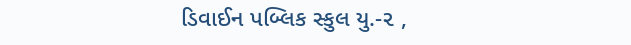ડિવાઈન પબ્લિક સ્કુલ યુ.-૨ ,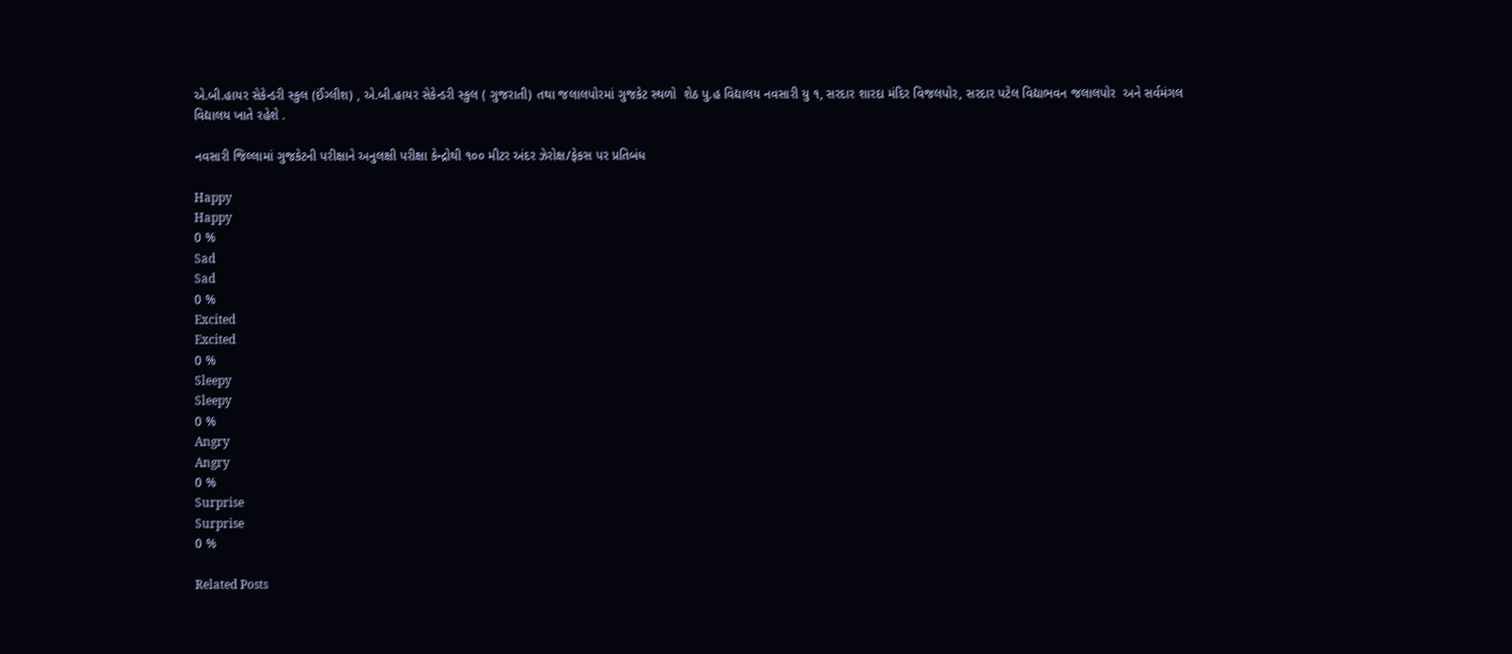એ.બી.હાયર સેકેન્ડરી સ્કુલ (ઈંગ્લીશ) , એ.બી.હાયર સેકેન્ડરી સ્કુલ ( ગુજરાતી) તથા જલાલપોરમાં ગુજકેટ સ્થળો  શેઠ પુ.હ વિદ્યાલય નવસારી યુ ૧, સરદાર શારદા મંદિર વિજલપોર, સરદાર પટેલ વિદ્યાભવન જલાલપોર  અને સર્વમંગલ વિદ્યાલય ખાતે રહેશે .

નવસારી જિલ્લામાં ગુજકેટની પરીક્ષાને અનુલક્ષી પરીક્ષા કેન્દ્રોથી ૧૦૦ મીટર અંદર ઝેરોક્ષ/ફેકસ પર પ્રતિબંધ

Happy
Happy
0 %
Sad
Sad
0 %
Excited
Excited
0 %
Sleepy
Sleepy
0 %
Angry
Angry
0 %
Surprise
Surprise
0 %

Related Posts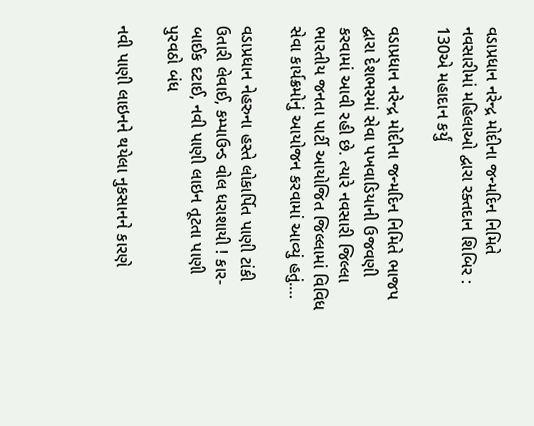વડાપ્રધાન નરેન્દ્ર મોદીના જન્મદિન નિમિતે નવસારીમાં મહિલાઓ દ્વારા રક્તદાન શિબિર : 130એ મહાદાન કર્યું

વડાપ્રધાન નરેન્દ્ર મોદીના જન્મદિન નિમિતે ભાજપ દ્વારા દેશભરમાં સેવા પખવાડિયાની ઉજવણી કરવામાં આવી રહી છે. ત્યારે નવસારી જિલ્લા ભારતીય જનતા પાર્ટી આયોજિત જિલ્લામાં વિવિધ સેવા કાર્યક્રમોનું આયોજન કરવામાં આવ્યું હતું.…

વડાપ્રધાન નેહરુના હસ્તે લોકાર્પિત પાણી ટાંકી ઉતારી લેવાઈ, કમ્પાઉન્ડ વોલ ધરાશાયી ! કાર-બાઈક દટાઈ, નવી પાણી લાઇન તૂટતા પાણી પુરવઠો બંધ

નવી પાણી લાઇનને થયેલા નુકસાનને કારણે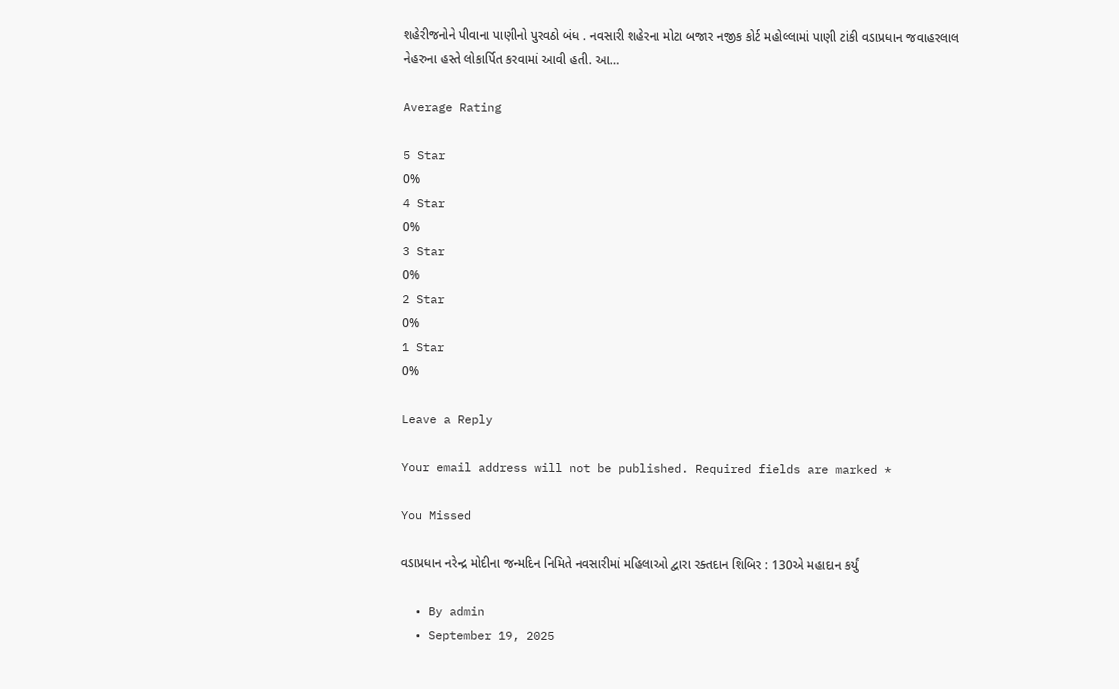શહેરીજનોને પીવાના પાણીનો પુરવઠો બંધ . નવસારી શહેરના મોટા બજાર નજીક કોર્ટ મહોલ્લામાં પાણી ટાંકી વડાપ્રધાન જવાહરલાલ નેહરુના હસ્તે લોકાર્પિત કરવામાં આવી હતી. આ…

Average Rating

5 Star
0%
4 Star
0%
3 Star
0%
2 Star
0%
1 Star
0%

Leave a Reply

Your email address will not be published. Required fields are marked *

You Missed

વડાપ્રધાન નરેન્દ્ર મોદીના જન્મદિન નિમિતે નવસારીમાં મહિલાઓ દ્વારા રક્તદાન શિબિર : 130એ મહાદાન કર્યું

  • By admin
  • September 19, 2025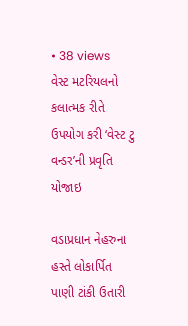• 38 views
વેસ્ટ મટરિયલનો કલાત્મક રીતે ઉપયોગ કરી ‘વેસ્ટ ટુ વન્ડર’ની પ્રવૃતિ યોજાઇ

વડાપ્રધાન નેહરુના હસ્તે લોકાર્પિત પાણી ટાંકી ઉતારી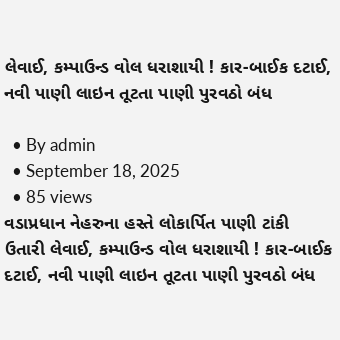લેવાઈ, કમ્પાઉન્ડ વોલ ધરાશાયી ! કાર-બાઈક દટાઈ, નવી પાણી લાઇન તૂટતા પાણી પુરવઠો બંધ

  • By admin
  • September 18, 2025
  • 85 views
વડાપ્રધાન નેહરુના હસ્તે લોકાર્પિત પાણી ટાંકી ઉતારી લેવાઈ, કમ્પાઉન્ડ વોલ ધરાશાયી ! કાર-બાઈક દટાઈ, નવી પાણી લાઇન તૂટતા પાણી પુરવઠો બંધ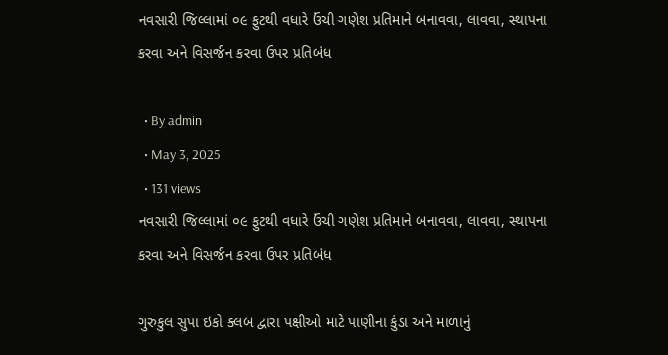નવસારી જિલ્લામાં ૦૯ ફુટથી વધારે ઉંચી ગણેશ પ્રતિમાને બનાવવા, લાવવા, સ્થાપના કરવા અને વિસર્જન કરવા ઉપર પ્રતિબંધ

  • By admin
  • May 3, 2025
  • 131 views
નવસારી જિલ્લામાં ૦૯ ફુટથી વધારે ઉંચી ગણેશ પ્રતિમાને બનાવવા, લાવવા, સ્થાપના કરવા અને વિસર્જન કરવા ઉપર પ્રતિબંધ

ગુરુકુલ સુપા ઇકો ક્લબ દ્વારા પક્ષીઓ માટે પાણીના કુંડા અને માળાનું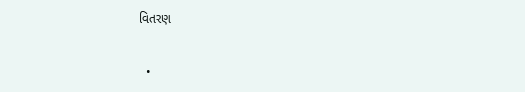વિતરણ

  •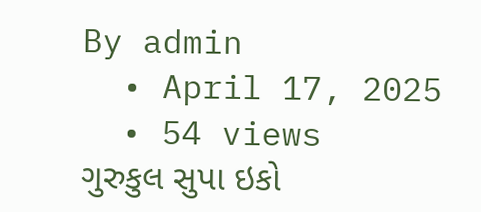By admin
  • April 17, 2025
  • 54 views
ગુરુકુલ સુપા ઇકો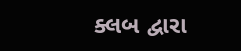ક્લબ દ્વારા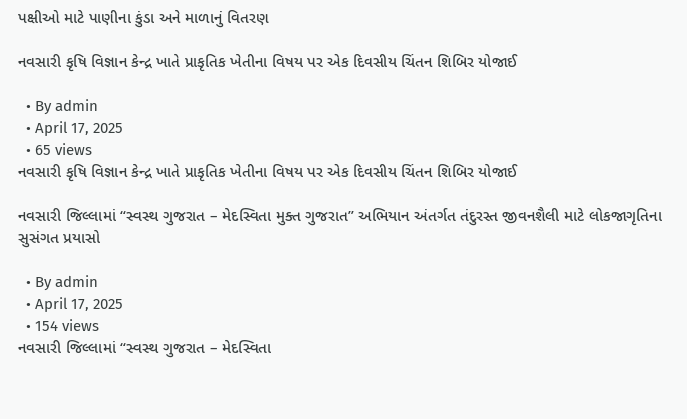પક્ષીઓ માટે પાણીના કુંડા અને માળાનું વિતરણ

નવસારી કૃષિ વિજ્ઞાન કેન્દ્ર ખાતે પ્રાકૃતિક ખેતીના વિષય પર એક દિવસીય ચિંતન શિબિર યોજાઈ

  • By admin
  • April 17, 2025
  • 65 views
નવસારી કૃષિ વિજ્ઞાન કેન્દ્ર ખાતે પ્રાકૃતિક ખેતીના વિષય પર એક દિવસીય ચિંતન શિબિર યોજાઈ

નવસારી જિલ્લામાં “સ્વસ્થ ગુજરાત – મેદસ્વિતા મુક્ત ગુજરાત” અભિયાન અંતર્ગત તંદુરસ્ત જીવનશૈલી માટે લોકજાગૃતિના સુસંગત પ્રયાસો

  • By admin
  • April 17, 2025
  • 154 views
નવસારી જિલ્લામાં “સ્વસ્થ ગુજરાત – મેદસ્વિતા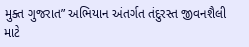મુક્ત ગુજરાત” અભિયાન અંતર્ગત તંદુરસ્ત જીવનશૈલી માટે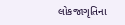લોકજાગૃતિના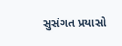સુસંગત પ્રયાસો